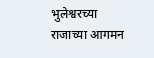भुलेश्वरच्या राजाच्या आगमन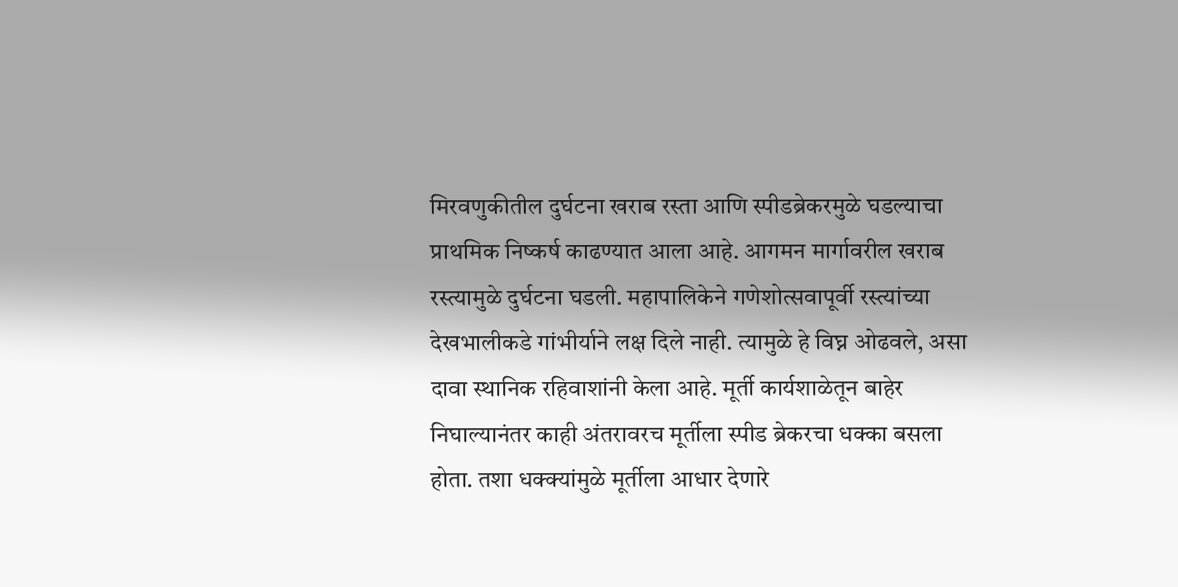मिरवणुकीतील दुर्घटना खराब रस्ता आणि स्पीडब्रेकरमुळे घडल्याचा प्राथमिक निष्कर्ष काढण्यात आला आहे. आगमन मार्गावरील खराब रस्त्यामुळे दुर्घटना घडली. महापालिकेने गणेशोत्सवापूर्वी रस्त्यांच्या देखभालीकडे गांभीर्याने लक्ष दिले नाही. त्यामुळे हे विघ्न ओढवले, असा दावा स्थानिक रहिवाशांनी केला आहे. मूर्ती कार्यशाळेतून बाहेर निघाल्यानंतर काही अंतरावरच मूर्तीला स्पीड ब्रेकरचा धक्का बसला होता. तशा धक्क्यांमुळे मूर्तीला आधार देणारे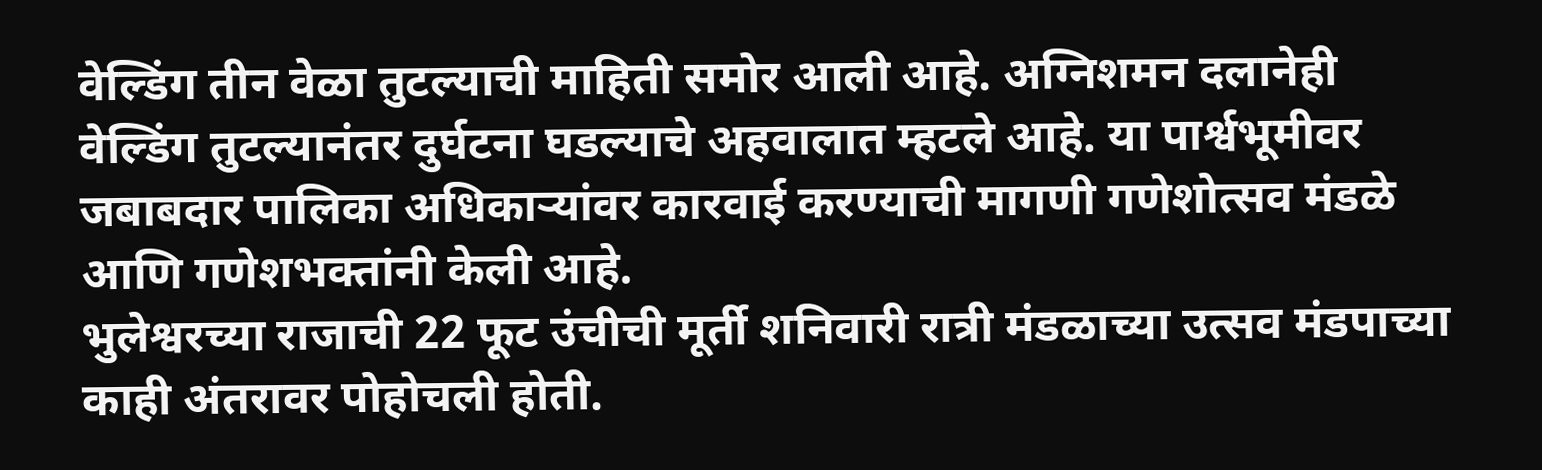वेल्डिंग तीन वेळा तुटल्याची माहिती समोर आली आहे. अग्निशमन दलानेही वेल्डिंग तुटल्यानंतर दुर्घटना घडल्याचे अहवालात म्हटले आहे. या पार्श्वभूमीवर जबाबदार पालिका अधिकाऱ्यांवर कारवाई करण्याची मागणी गणेशोत्सव मंडळे आणि गणेशभक्तांनी केली आहे.
भुलेश्वरच्या राजाची 22 फूट उंचीची मूर्ती शनिवारी रात्री मंडळाच्या उत्सव मंडपाच्या काही अंतरावर पोहोचली होती.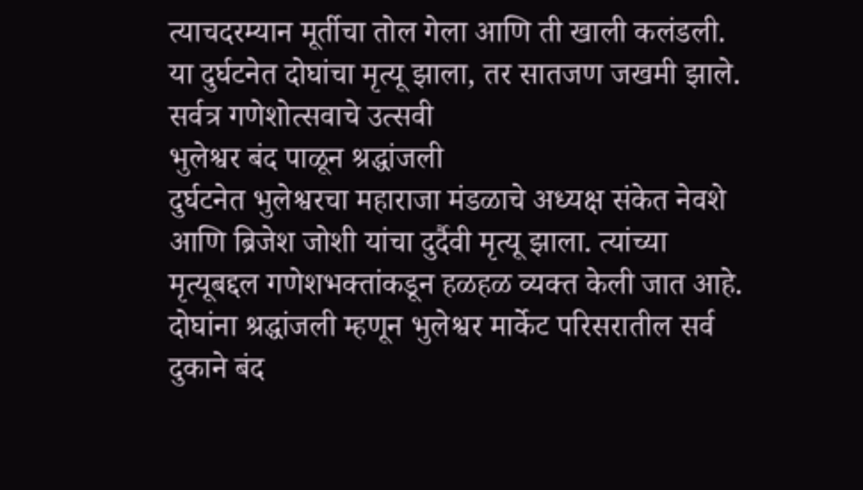त्याचदरम्यान मूर्तीचा तोल गेला आणि ती खाली कलंडली. या दुर्घटनेत दोघांचा मृत्यू झाला, तर सातजण जखमी झाले. सर्वत्र गणेशोत्सवाचे उत्सवी
भुलेश्वर बंद पाळून श्रद्धांजली
दुर्घटनेत भुलेश्वरचा महाराजा मंडळाचे अध्यक्ष संकेत नेवशे आणि ब्रिजेश जोशी यांचा दुर्दैवी मृत्यू झाला. त्यांच्या मृत्यूबद्दल गणेशभक्तांकडून हळहळ व्यक्त केली जात आहे. दोघांना श्रद्धांजली म्हणून भुलेश्वर मार्केट परिसरातील सर्व दुकाने बंद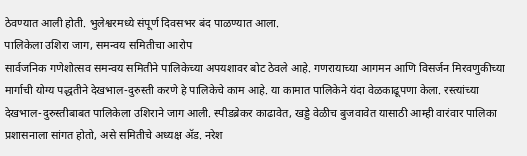ठेवण्यात आली होती. भुलेश्वरमध्ये संपूर्ण दिवसभर बंद पाळण्यात आला.
पालिकेला उशिरा जाग, समन्वय समितीचा आरोप
सार्वजनिक गणेशोत्सव समन्वय समितीने पालिकेच्या अपयशावर बोट ठेवले आहे. गणरायाच्या आगमन आणि विसर्जन मिरवणुकीच्या मार्गाची योग्य पद्धतीने देखभाल-दुरुस्ती करणे हे पालिकेचे काम आहे. या कामात पालिकेने यंदा वेळकाढूपणा केला. रस्त्यांच्या देखभाल-दुरुस्तीबाबत पालिकेला उशिराने जाग आली. स्पीडब्रेकर काढावेत, खड्डे वेळीच बुजवावेत यासाठी आम्ही वारंवार पालिका प्रशासनाला सांगत होतो, असे समितीचे अध्यक्ष ॲड. नरेश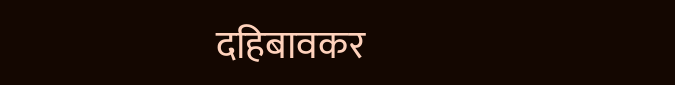दहिबावकर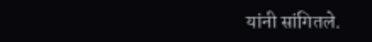यांनी सांगितले.